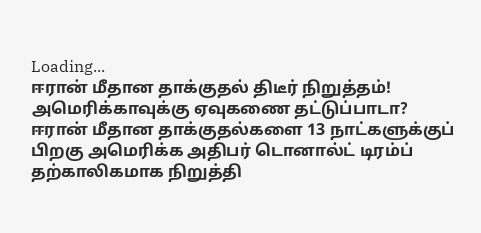Loading...
ஈரான் மீதான தாக்குதல் திடீர் நிறுத்தம்! அமெரிக்காவுக்கு ஏவுகணை தட்டுப்பாடா?
ஈரான் மீதான தாக்குதல்களை 13 நாட்களுக்குப் பிறகு அமெரிக்க அதிபர் டொனால்ட் டிரம்ப் தற்காலிகமாக நிறுத்தி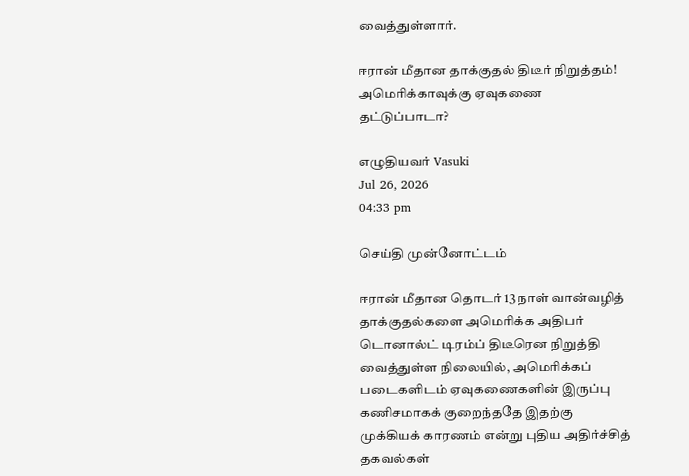வைத்துள்ளார்.

ஈரான் மீதான தாக்குதல் திடீர் நிறுத்தம்! அமெரிக்காவுக்கு ஏவுகணை தட்டுப்பாடா?

எழுதியவர் Vasuki
Jul 26, 2026
04:33 pm

செய்தி முன்னோட்டம்

ஈரான் மீதான தொடர் 13 நாள் வான்வழித் தாக்குதல்களை அமெரிக்க அதிபர் டொனால்ட் டிரம்ப் திடீரென நிறுத்தி வைத்துள்ள நிலையில், அமெரிக்கப் படைகளிடம் ஏவுகணைகளின் இருப்பு கணிசமாகக் குறைந்ததே இதற்கு முக்கியக் காரணம் என்று புதிய அதிர்ச்சித் தகவல்கள்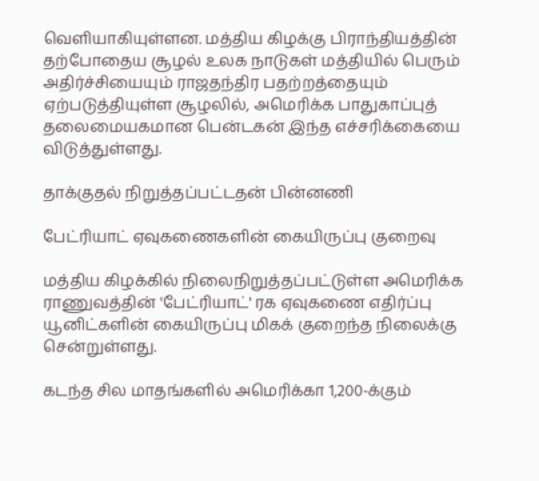வெளியாகியுள்ளன. மத்திய கிழக்கு பிராந்தியத்தின் தற்போதைய சூழல் உலக நாடுகள் மத்தியில் பெரும் அதிர்ச்சியையும் ராஜதந்திர பதற்றத்தையும் ஏற்படுத்தியுள்ள சூழலில், அமெரிக்க பாதுகாப்புத் தலைமையகமான பென்டகன் இந்த எச்சரிக்கையை விடுத்துள்ளது.

தாக்குதல் நிறுத்தப்பட்டதன் பின்னணி

பேட்ரியாட் ஏவுகணைகளின் கையிருப்பு குறைவு

மத்திய கிழக்கில் நிலைநிறுத்தப்பட்டுள்ள அமெரிக்க ராணுவத்தின் 'பேட்ரியாட்' ரக ஏவுகணை எதிர்ப்பு யூனிட்களின் கையிருப்பு மிகக் குறைந்த நிலைக்கு சென்றுள்ளது.

கடந்த சில மாதங்களில் அமெரிக்கா 1,200-க்கும்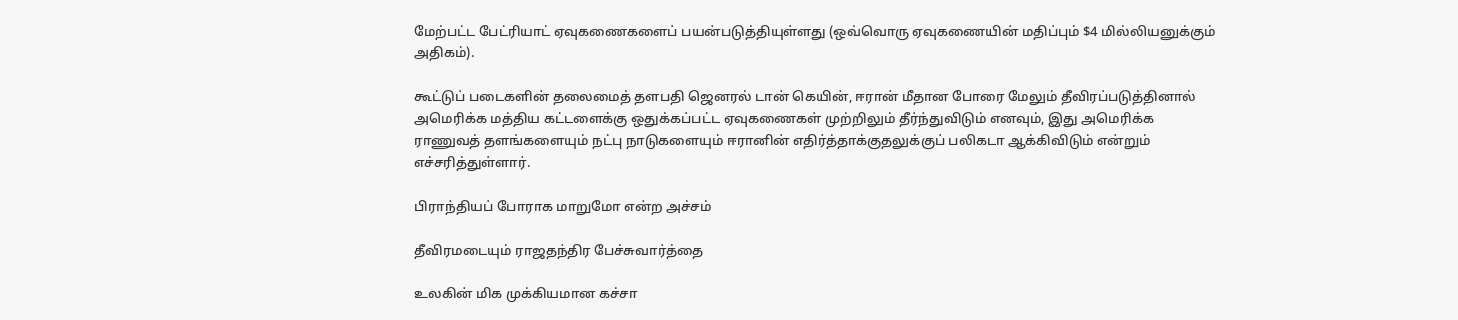மேற்பட்ட பேட்ரியாட் ஏவுகணைகளைப் பயன்படுத்தியுள்ளது (ஒவ்வொரு ஏவுகணையின் மதிப்பும் $4 மில்லியனுக்கும் அதிகம்).

கூட்டுப் படைகளின் தலைமைத் தளபதி ஜெனரல் டான் கெயின், ஈரான் மீதான போரை மேலும் தீவிரப்படுத்தினால் அமெரிக்க மத்திய கட்டளைக்கு ஒதுக்கப்பட்ட ஏவுகணைகள் முற்றிலும் தீர்ந்துவிடும் எனவும், இது அமெரிக்க ராணுவத் தளங்களையும் நட்பு நாடுகளையும் ஈரானின் எதிர்த்தாக்குதலுக்குப் பலிகடா ஆக்கிவிடும் என்றும் எச்சரித்துள்ளார்.

பிராந்தியப் போராக மாறுமோ என்ற அச்சம்

தீவிரமடையும் ராஜதந்திர பேச்சுவார்த்தை

உலகின் மிக முக்கியமான கச்சா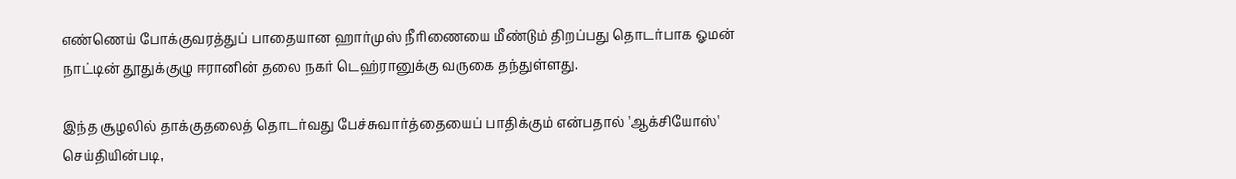எண்ணெய் போக்குவரத்துப் பாதையான ஹார்முஸ் நீரிணையை மீண்டும் திறப்பது தொடர்பாக ஓமன் நாட்டின் தூதுக்குழு ஈரானின் தலை நகர் டெஹ்ரானுக்கு வருகை தந்துள்ளது.

இந்த சூழலில் தாக்குதலைத் தொடர்வது பேச்சுவார்த்தையைப் பாதிக்கும் என்பதால் 'ஆக்சியோஸ்' செய்தியின்படி,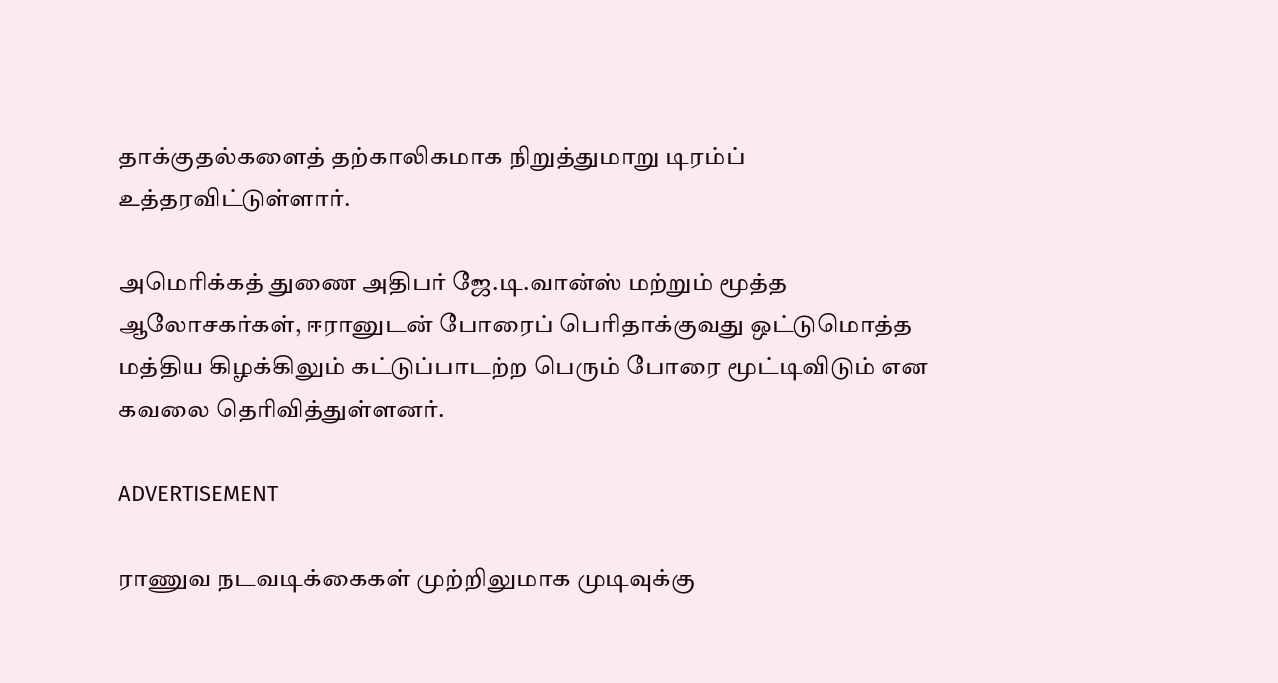தாக்குதல்களைத் தற்காலிகமாக நிறுத்துமாறு டிரம்ப் உத்தரவிட்டுள்ளார்.

அமெரிக்கத் துணை அதிபர் ஜே.டி.வான்ஸ் மற்றும் மூத்த ஆலோசகர்கள், ஈரானுடன் போரைப் பெரிதாக்குவது ஒட்டுமொத்த மத்திய கிழக்கிலும் கட்டுப்பாடற்ற பெரும் போரை மூட்டிவிடும் என கவலை தெரிவித்துள்ளனர்.

ADVERTISEMENT

ராணுவ நடவடிக்கைகள் முற்றிலுமாக முடிவுக்கு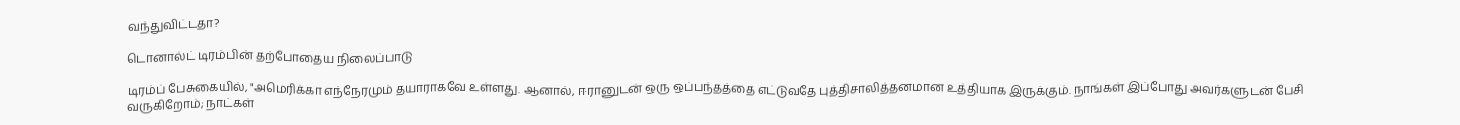வந்துவிட்டதா?

டொனால்ட் டிரம்பின் தற்போதைய நிலைப்பாடு

டிரம்ப் பேசுகையில், "அமெரிக்கா எந்நேரமும் தயாராகவே உள்ளது. ஆனால், ஈரானுடன் ஒரு ஒப்பந்தத்தை எட்டுவதே புத்திசாலித்தனமான உத்தியாக இருக்கும். நாங்கள் இப்போது அவர்களுடன் பேசி வருகிறோம்; நாட்கள்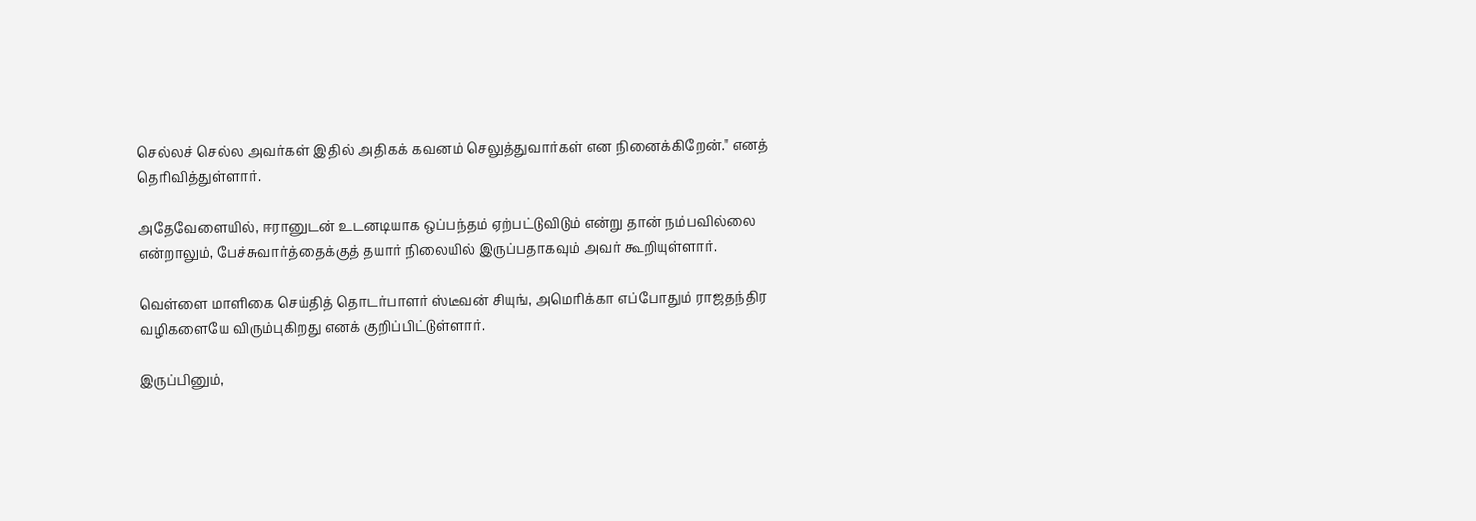செல்லச் செல்ல அவர்கள் இதில் அதிகக் கவனம் செலுத்துவார்கள் என நினைக்கிறேன்." எனத் தெரிவித்துள்ளார்.

அதேவேளையில், ஈரானுடன் உடனடியாக ஒப்பந்தம் ஏற்பட்டுவிடும் என்று தான் நம்பவில்லை என்றாலும், பேச்சுவார்த்தைக்குத் தயார் நிலையில் இருப்பதாகவும் அவர் கூறியுள்ளார்.

வெள்ளை மாளிகை செய்தித் தொடர்பாளர் ஸ்டீவன் சியுங், அமெரிக்கா எப்போதும் ராஜதந்திர வழிகளையே விரும்புகிறது எனக் குறிப்பிட்டுள்ளார்.

இருப்பினும்,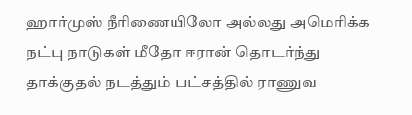ஹார்முஸ் நீரிணையிலோ அல்லது அமெரிக்க நட்பு நாடுகள் மீதோ ஈரான் தொடர்ந்து தாக்குதல் நடத்தும் பட்சத்தில் ராணுவ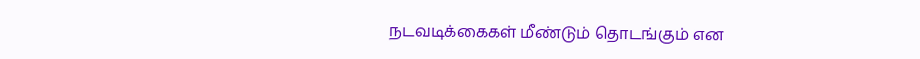நடவடிக்கைகள் மீண்டும் தொடங்கும் என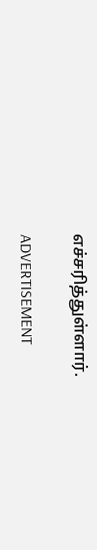எச்சரித்துள்ளார்.

ADVERTISEMENT